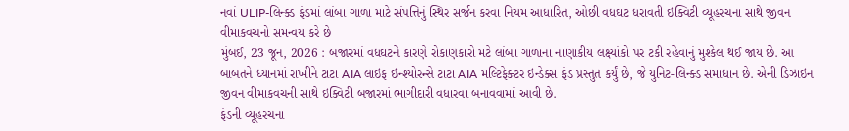નવાં ULIP-લિન્ક્ડ ફંડમાં લાંબા ગાળા માટે સંપત્તિનું સ્થિર સર્જન કરવા નિયમ આધારિત, ઓછી વધઘટ ધરાવતી ઇક્વિટી વ્યૂહરચના સાથે જીવન વીમાકવચનો સમન્વય કરે છે
મુંબઈ, 23 જૂન, 2026 : બજારમાં વધઘટને કારણે રોકાણકારો મટે લાંબા ગાળાના નાણાકીય લક્ષ્યાંકો પર ટકી રહેવાનું મુશ્કેલ થઈ જાય છે. આ બાબતને ધ્યાનમાં રાખીને ટાટા AIA લાઇફ ઇન્શ્યોરન્સે ટાટા AIA મલ્ટિફેક્ટર ઇન્ડેક્સ ફંડ પ્રસ્તુત કર્યું છે, જે યુનિટ-લિન્ક્ડ સમાધાન છે. એની ડિઝાઇન જીવન વીમાકવચની સાથે ઇક્વિટી બજારમાં ભાગીદારી વધારવા બનાવવામાં આવી છે.
ફંડની વ્યૂહરચના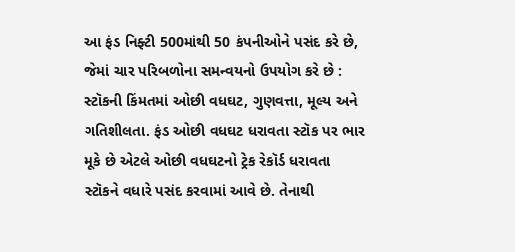આ ફંડ નિફ્ટી 500માંથી 50 કંપનીઓને પસંદ કરે છે, જેમાં ચાર પરિબળોના સમન્વયનો ઉપયોગ કરે છે : સ્ટૉકની કિંમતમાં ઓછી વધઘટ, ગુણવત્તા, મૂલ્ય અને ગતિશીલતા. ફંડ ઓછી વધઘટ ધરાવતા સ્ટૉક પર ભાર મૂકે છે એટલે ઓછી વધઘટનો ટ્રેક રેકૉર્ડ ધરાવતા સ્ટૉકને વધારે પસંદ કરવામાં આવે છે. તેનાથી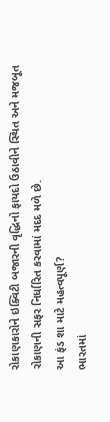રોકાણકારોને ઇક્વિટી બજારની વૃદ્ધિનો ફાયદો ઉઠાવીને સ્થિત અને મજબૂત રોકાણની સફર નિર્ધારિત કરવામાં મદદ મળે છે.
આ ફંડ શા માટે મહત્વપૂર્ણ?
ભારતમાં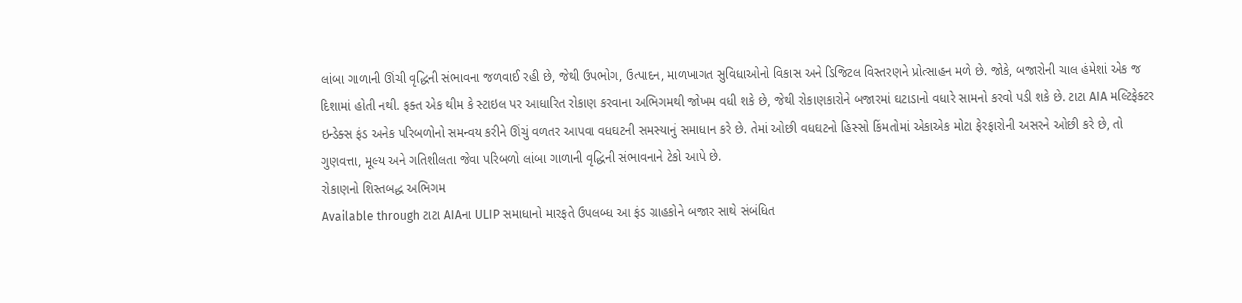લાંબા ગાળાની ઊંચી વૃદ્ધિની સંભાવના જળવાઈ રહી છે, જેથી ઉપભોગ, ઉત્પાદન, માળખાગત સુવિધાઓનો વિકાસ અને ડિજિટલ વિસ્તરણને પ્રોત્સાહન મળે છે. જોકે, બજારોની ચાલ હંમેશાં એક જ દિશામાં હોતી નથી. ફક્ત એક થીમ કે સ્ટાઇલ પર આધારિત રોકાણ કરવાના અભિગમથી જોખમ વધી શકે છે, જેથી રોકાણકારોને બજારમાં ઘટાડાનો વધારે સામનો કરવો પડી શકે છે. ટાટા AIA મલ્ટિફેક્ટર ઇન્ડેક્સ ફંડ અનેક પરિબળોનો સમન્વય કરીને ઊંચું વળતર આપવા વધઘટની સમસ્યાનું સમાધાન કરે છે. તેમાં ઓછી વધઘટનો હિસ્સો કિંમતોમાં એકાએક મોટા ફેરફારોની અસરને ઓછી કરે છે, તો ગુણવત્તા, મૂલ્ય અને ગતિશીલતા જેવા પરિબળો લાંબા ગાળાની વૃદ્ધિની સંભાવનાને ટેકો આપે છે.
રોકાણનો શિસ્તબદ્ધ અભિગમ
Available through ટાટા AIAના ULIP સમાધાનો મારફતે ઉપલબ્ધ આ ફંડ ગ્રાહકોને બજાર સાથે સંબંધિત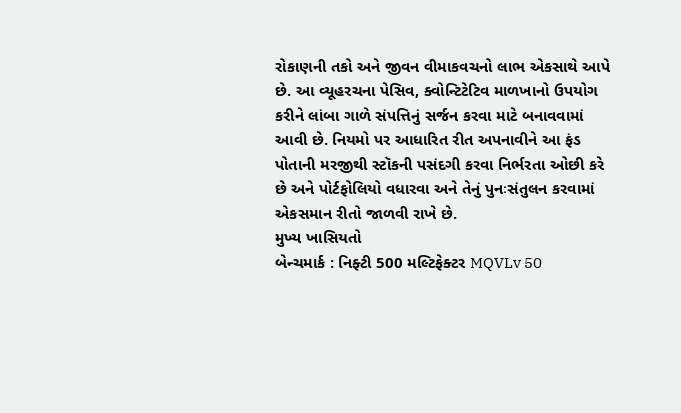રોકાણની તકો અને જીવન વીમાકવચનો લાભ એકસાથે આપે છે. આ વ્યૂહરચના પેસિવ, ક્વોન્ટિટેટિવ માળખાનો ઉપયોગ કરીને લાંબા ગાળે સંપત્તિનું સર્જન કરવા માટે બનાવવામાં આવી છે. નિયમો પર આધારિત રીત અપનાવીને આ ફંડ પોતાની મરજીથી સ્ટૉકની પસંદગી કરવા નિર્ભરતા ઓછી કરે છે અને પોર્ટફોલિયો વધારવા અને તેનું પુનઃસંતુલન કરવામાં એકસમાન રીતો જાળવી રાખે છે.
મુખ્ય ખાસિયતો
બેન્ચમાર્ક : નિફ્ટી 500 મલ્ટિફેક્ટર MQVLv 50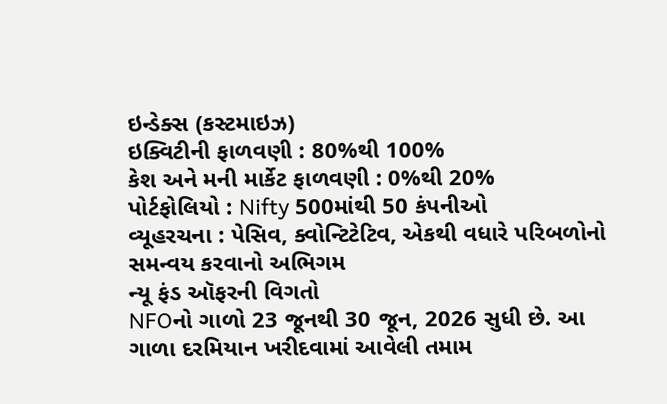ઇન્ડેક્સ (કસ્ટમાઇઝ)
ઇક્વિટીની ફાળવણી : 80%થી 100%
કેશ અને મની માર્કેટ ફાળવણી : 0%થી 20%
પોર્ટફોલિયો : Nifty 500માંથી 50 કંપનીઓ
વ્યૂહરચના : પેસિવ, ક્વોન્ટિટેટિવ, એકથી વધારે પરિબળોનો સમન્વય કરવાનો અભિગમ
ન્યૂ ફંડ ઑફરની વિગતો
NFOનો ગાળો 23 જૂનથી 30 જૂન, 2026 સુધી છે. આ ગાળા દરમિયાન ખરીદવામાં આવેલી તમામ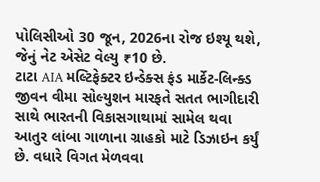પોલિસીઓ 30 જૂન, 2026ના રોજ ઇશ્યૂ થશે, જેનું નેટ એસેટ વેલ્યુ ₹10 છે.
ટાટા AIA મલ્ટિફેક્ટર ઇન્ડેક્સ ફંડ માર્કેટ-લિન્ક્ડ જીવન વીમા સોલ્યુશન મારફતે સતત ભાગીદારી સાથે ભારતની વિકાસગાથામાં સામેલ થવા આતુર લાંબા ગાળાના ગ્રાહકો માટે ડિઝાઇન કર્યું છે. વધારે વિગત મેળવવા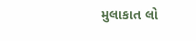મુલાકાત લો